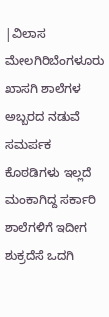|ವಿಲಾಸ ಮೇಲಗಿರಿಬೆಂಗಳೂರು
ಖಾಸಗಿ ಶಾಲೆಗಳ ಅಬ್ಬರದ ನಡುವೆ ಸಮರ್ಪಕ ಕೊಠಡಿಗಳು ಇಲ್ಲದೆ ಮಂಕಾಗಿದ್ದ ಸರ್ಕಾರಿ ಶಾಲೆಗಳಿಗೆ ಇದೀಗ ಶುಕ್ರದೆಸೆ ಒದಗಿ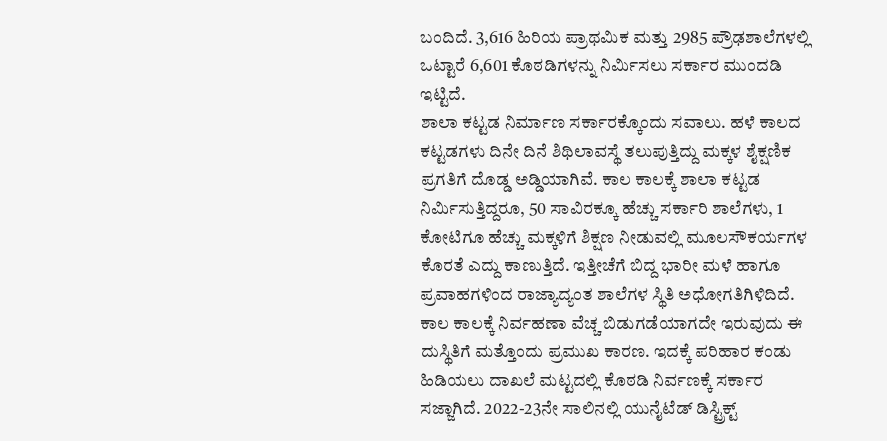ಬಂದಿದೆ. 3,616 ಹಿರಿಯ ಪ್ರಾಥಮಿಕ ಮತ್ತು 2985 ಪ್ರೌಢಶಾಲೆಗಳಲ್ಲಿ ಒಟ್ಟಾರೆ 6,601 ಕೊಠಡಿಗಳನ್ನು ನಿರ್ವಿುಸಲು ಸರ್ಕಾರ ಮುಂದಡಿ ಇಟ್ಟಿದೆ.
ಶಾಲಾ ಕಟ್ಟಡ ನಿರ್ಮಾಣ ಸರ್ಕಾರಕ್ಕೊಂದು ಸವಾಲು. ಹಳೆ ಕಾಲದ ಕಟ್ಟಡಗಳು ದಿನೇ ದಿನೆ ಶಿಥಿಲಾವಸ್ಥೆ ತಲುಪುತ್ತಿದ್ದು ಮಕ್ಕಳ ಶೈಕ್ಷಣಿಕ ಪ್ರಗತಿಗೆ ದೊಡ್ಡ ಅಡ್ಡಿಯಾಗಿವೆ. ಕಾಲ ಕಾಲಕ್ಕೆ ಶಾಲಾ ಕಟ್ಟಡ ನಿರ್ವಿುಸುತ್ತಿದ್ದರೂ, 50 ಸಾವಿರಕ್ಕೂ ಹೆಚ್ಚು ಸರ್ಕಾರಿ ಶಾಲೆಗಳು, 1 ಕೋಟಿಗೂ ಹೆಚ್ಚು ಮಕ್ಕಳಿಗೆ ಶಿಕ್ಷಣ ನೀಡುವಲ್ಲಿ ಮೂಲಸೌಕರ್ಯಗಳ ಕೊರತೆ ಎದ್ದು ಕಾಣುತ್ತಿದೆ. ಇತ್ತೀಚೆಗೆ ಬಿದ್ದ ಭಾರೀ ಮಳೆ ಹಾಗೂ ಪ್ರವಾಹಗಳಿಂದ ರಾಜ್ಯಾದ್ಯಂತ ಶಾಲೆಗಳ ಸ್ಥಿತಿ ಅಧೋಗತಿಗಿಳಿದಿದೆ. ಕಾಲ ಕಾಲಕ್ಕೆ ನಿರ್ವಹಣಾ ವೆಚ್ಚ ಬಿಡುಗಡೆಯಾಗದೇ ಇರುವುದು ಈ ದುಸ್ಥಿತಿಗೆ ಮತ್ತೊಂದು ಪ್ರಮುಖ ಕಾರಣ. ಇದಕ್ಕೆ ಪರಿಹಾರ ಕಂಡು ಹಿಡಿಯಲು ದಾಖಲೆ ಮಟ್ಟದಲ್ಲಿ ಕೊಠಡಿ ನಿರ್ವಣಕ್ಕೆ ಸರ್ಕಾರ ಸಜ್ಜಾಗಿದೆ. 2022-23ನೇ ಸಾಲಿನಲ್ಲಿ ಯುನೈಟೆಡ್ ಡಿಸ್ಟ್ರಿಕ್ಟ್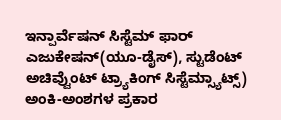ಇನ್ಪಾರ್ವೆಷನ್ ಸಿಸ್ಟೆಮ್ ಫಾರ್ ಎಜುಕೇಷನ್(ಯೂ-ಡೈಸ್), ಸ್ಟುಡೆಂಟ್ ಅಚಿವ್ವೆುಂಟ್ ಟ್ರ್ಯಾಕಿಂಗ್ ಸಿಸ್ಟೆಮ್ಸ್ಯಾಟ್ಸ್) ಅಂಕಿ-ಅಂಶಗಳ ಪ್ರಕಾರ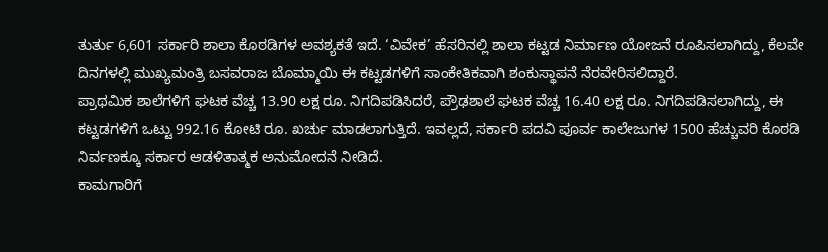ತುರ್ತು 6,601 ಸರ್ಕಾರಿ ಶಾಲಾ ಕೊಠಡಿಗಳ ಅವಶ್ಯಕತೆ ಇದೆ. ‘ವಿವೇಕ’ ಹೆಸರಿನಲ್ಲಿ ಶಾಲಾ ಕಟ್ಟಡ ನಿರ್ಮಾಣ ಯೋಜನೆ ರೂಪಿಸಲಾಗಿದ್ದು, ಕೆಲವೇ ದಿನಗಳಲ್ಲಿ ಮುಖ್ಯಮಂತ್ರಿ ಬಸವರಾಜ ಬೊಮ್ಮಾಯಿ ಈ ಕಟ್ಟಡಗಳಿಗೆ ಸಾಂಕೇತಿಕವಾಗಿ ಶಂಕುಸ್ಥಾಪನೆ ನೆರವೇರಿಸಲಿದ್ದಾರೆ.
ಪ್ರಾಥಮಿಕ ಶಾಲೆಗಳಿಗೆ ಘಟಕ ವೆಚ್ಚ 13.90 ಲಕ್ಷ ರೂ. ನಿಗದಿಪಡಿಸಿದರೆ, ಪ್ರೌಢಶಾಲೆ ಘಟಕ ವೆಚ್ಚ 16.40 ಲಕ್ಷ ರೂ. ನಿಗದಿಪಡಿಸಲಾಗಿದ್ದು, ಈ ಕಟ್ಟಡಗಳಿಗೆ ಒಟ್ಟು 992.16 ಕೋಟಿ ರೂ. ಖರ್ಚು ಮಾಡಲಾಗುತ್ತಿದೆ. ಇವಲ್ಲದೆ, ಸರ್ಕಾರಿ ಪದವಿ ಪೂರ್ವ ಕಾಲೇಜುಗಳ 1500 ಹೆಚ್ಚುವರಿ ಕೊಠಡಿ ನಿರ್ವಣಕ್ಕೂ ಸರ್ಕಾರ ಆಡಳಿತಾತ್ಮಕ ಅನುಮೋದನೆ ನೀಡಿದೆ.
ಕಾಮಗಾರಿಗೆ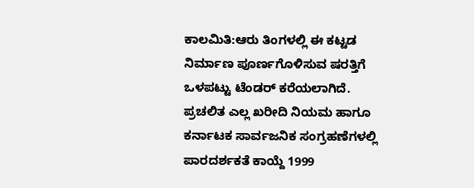ಕಾಲಮಿತಿ:ಆರು ತಿಂಗಳಲ್ಲಿ ಈ ಕಟ್ಟಡ ನಿರ್ಮಾಣ ಪೂರ್ಣಗೊಳಿಸುವ ಷರತ್ತಿಗೆ ಒಳಪಟ್ಟು ಟೆಂಡರ್ ಕರೆಯಲಾಗಿದೆ. ಪ್ರಚಲಿತ ಎಲ್ಲ ಖರೀದಿ ನಿಯಮ ಹಾಗೂ ಕರ್ನಾಟಕ ಸಾರ್ವಜನಿಕ ಸಂಗ್ರಹಣೆಗಳಲ್ಲಿ ಪಾರದರ್ಶಕತೆ ಕಾಯ್ದೆ 1999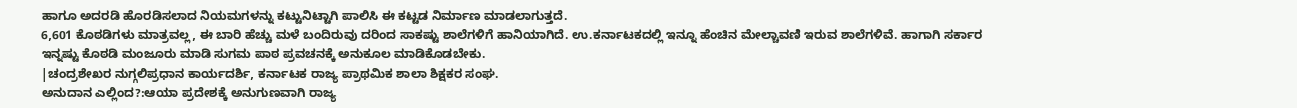ಹಾಗೂ ಅದರಡಿ ಹೊರಡಿಸಲಾದ ನಿಯಮಗಳನ್ನು ಕಟ್ಟುನಿಟ್ಟಾಗಿ ಪಾಲಿಸಿ ಈ ಕಟ್ಟಡ ನಿರ್ಮಾಣ ಮಾಡಲಾಗುತ್ತದೆ.
6,601 ಕೊಠಡಿಗಳು ಮಾತ್ರವಲ್ಲ, ಈ ಬಾರಿ ಹೆಚ್ಚು ಮಳೆ ಬಂದಿರುವು ದರಿಂದ ಸಾಕಷ್ಟು ಶಾಲೆಗಳಿಗೆ ಹಾನಿಯಾಗಿದೆ. ಉ.ಕರ್ನಾಟಕದಲ್ಲಿ ಇನ್ನೂ ಹೆಂಚಿನ ಮೇಲ್ಚಾವಣಿ ಇರುವ ಶಾಲೆಗಳಿವೆ. ಹಾಗಾಗಿ ಸರ್ಕಾರ ಇನ್ನಷ್ಟು ಕೊಠಡಿ ಮಂಜೂರು ಮಾಡಿ ಸುಗಮ ಪಾಠ ಪ್ರವಚನಕ್ಕೆ ಅನುಕೂಲ ಮಾಡಿಕೊಡಬೇಕು.
|ಚಂದ್ರಶೇಖರ ನುಗ್ಗಲಿಪ್ರಧಾನ ಕಾರ್ಯದರ್ಶಿ, ಕರ್ನಾಟಕ ರಾಜ್ಯ ಪ್ರಾಥಮಿಕ ಶಾಲಾ ಶಿಕ್ಷಕರ ಸಂಘ.
ಅನುದಾನ ಎಲ್ಲಿಂದ?:ಆಯಾ ಪ್ರದೇಶಕ್ಕೆ ಅನುಗುಣವಾಗಿ ರಾಜ್ಯ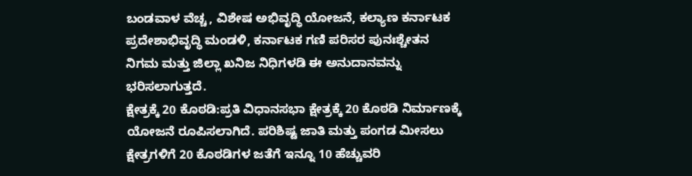ಬಂಡವಾಳ ವೆಚ್ಚ, ವಿಶೇಷ ಅಭಿವೃದ್ಧಿ ಯೋಜನೆ, ಕಲ್ಯಾಣ ಕರ್ನಾಟಕ ಪ್ರದೇಶಾಭಿವೃದ್ಧಿ ಮಂಡಳಿ, ಕರ್ನಾಟಕ ಗಣಿ ಪರಿಸರ ಪುನಃಶ್ಚೇತನ ನಿಗಮ ಮತ್ತು ಜಿಲ್ಲಾ ಖನಿಜ ನಿಧಿಗಳಡಿ ಈ ಅನುದಾನವನ್ನು ಭರಿಸಲಾಗುತ್ತದೆ.
ಕ್ಷೇತ್ರಕ್ಕೆ 20 ಕೊಠಡಿ:ಪ್ರತಿ ವಿಧಾನಸಭಾ ಕ್ಷೇತ್ರಕ್ಕೆ 20 ಕೊಠಡಿ ನಿರ್ಮಾಣಕ್ಕೆ ಯೋಜನೆ ರೂಪಿಸಲಾಗಿದೆ. ಪರಿಶಿಷ್ಟ ಜಾತಿ ಮತ್ತು ಪಂಗಡ ಮೀಸಲು ಕ್ಷೇತ್ರಗಳಿಗೆ 20 ಕೊಠಡಿಗಳ ಜತೆಗೆ ಇನ್ನೂ 10 ಹೆಚ್ಚುವರಿ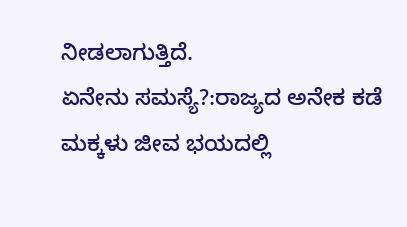ನೀಡಲಾಗುತ್ತಿದೆ.
ಏನೇನು ಸಮಸ್ಯೆ?:ರಾಜ್ಯದ ಅನೇಕ ಕಡೆ ಮಕ್ಕಳು ಜೀವ ಭಯದಲ್ಲಿ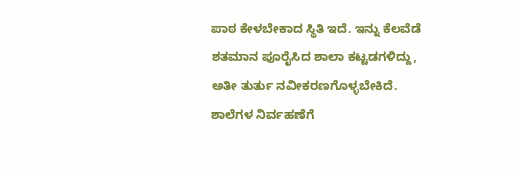ಪಾಠ ಕೇಳಬೇಕಾದ ಸ್ಥಿತಿ ಇದೆ. ಇನ್ನು ಕೆಲವೆಡೆ ಶತಮಾನ ಪೂರೈಸಿದ ಶಾಲಾ ಕಟ್ಟಡಗಳಿದ್ದು, ಅತೀ ತುರ್ತು ನವೀಕರಣಗೊಳ್ಳಬೇಕಿದೆ. ಶಾಲೆಗಳ ನಿರ್ವಹಣೆಗೆ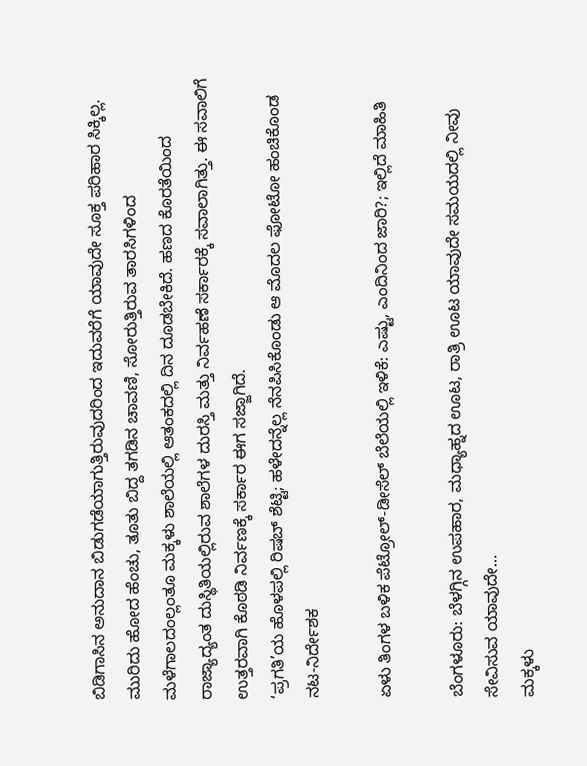ಬಿಡಿಗಾಸಿನ ಅನುದಾನ ಬಿಡುಗಡೆಯಾಗುತ್ತಿರುವುದರಿಂದ ಇದುವರೆಗೆ ಯಾವುದೇ ಸೂಕ್ತ ಪರಿಹಾರ ಸಿಕ್ಕಿಲ್ಲ. ಮುರಿದು ಹೋದ ಹೆಂಚು, ತೂತು ಬಿದ್ದ ತಗಡಿನ ಚಾವಣಿ, ಸೋರುತ್ತಿರುವ ತಾರಸಿಗಳಿಂದ ಮಳೆಗಾಲದಂಲ್ಲಂತೂ ಮಕ್ಕಳು ಶಾಲೆಯಲ್ಲಿ ಆತಂಕದಲ್ಲಿ ದಿನ ದೂಡಬೇಕಿದೆ. ಹಣದ ಕೊರತೆಯಿಂದ ರಾಜ್ಯಾದ್ಯಂತ ದುಸ್ಥಿತಿಯಲ್ಲಿರುವ ಶಾಲೆಗಳ ದುರಸ್ತಿ ಮತ್ತು ನಿರ್ವಹಣೆ ಸರ್ಕಾರಕ್ಕೆ ಸವಾಲಾಗಿತ್ತು. ಈ ಸವಾಲಿಗೆ ಉತ್ತರವಾಗಿ ಕೊಠಡಿ ನಿರ್ವಣಕ್ಕೆ ಸರ್ಕಾರ ಈಗ ಸಜ್ಜಾಗಿದೆ.
‘ಪ್ರಗತಿ’ಯ ಹೊಳಪಲ್ಲಿ ರಿಷಬ್ ಶೆಟ್ಟಿ; ಹಳೇದನ್ನೆಲ್ಲ ನೆನಪಿಸಿಕೊಂಡು ಆ ಮೊದಲ ಫೋಟೋ ಹಂಚಿಕೊಂಡ ನಟ-ನಿರ್ದೇಶಕ

ಏಳು ತಿಂಗಳ ಬಳಿಕ ಪೆಟ್ರೋಲ್-ಡೀಸೆಲ್ ಬೆಲೆಯಲ್ಲಿ ಇಳಿಕೆ: ಎಷ್ಟು, ಎಂದಿನಿಂದ ಜಾರಿ?; ಇಲ್ಲಿದೆ ಮಾಹಿತಿ

ಬೆಂಗಳೂರು: ಬೆಳಗ್ಗಿನ ಉಪಹಾರ, ಮಧ್ಯಾಹ್ನದ ಊಟ, ರಾತ್ರಿ ಊಟ ಯಾವುದೇ ಸಮಯದಲ್ಲಿ ನೀವು ಸೇವಿಸುವ ಯಾವುದೇ…
ಮಕ್ಕಳು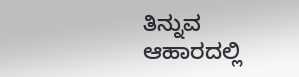ತಿನ್ನುವ ಆಹಾರದಲ್ಲಿ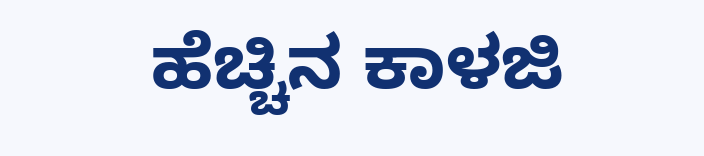ಹೆಚ್ಚಿನ ಕಾಳಜಿ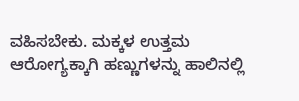ವಹಿಸಬೇಕು. ಮಕ್ಕಳ ಉತ್ತಮ ಆರೋಗ್ಯಕ್ಕಾಗಿ ಹಣ್ಣುಗಳನ್ನು ಹಾಲಿನಲ್ಲಿ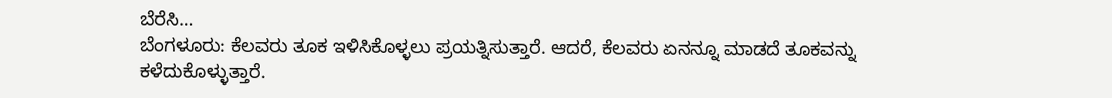ಬೆರೆಸಿ…
ಬೆಂಗಳೂರು: ಕೆಲವರು ತೂಕ ಇಳಿಸಿಕೊಳ್ಳಲು ಪ್ರಯತ್ನಿಸುತ್ತಾರೆ. ಆದರೆ, ಕೆಲವರು ಏನನ್ನೂ ಮಾಡದೆ ತೂಕವನ್ನು ಕಳೆದುಕೊಳ್ಳುತ್ತಾರೆ.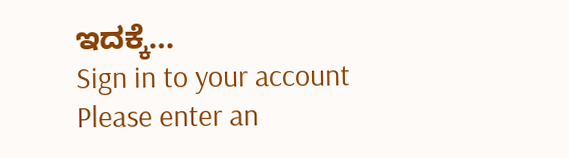ಇದಕ್ಕೆ…
Sign in to your account
Please enter an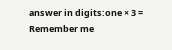answer in digits:one × 3 =
Remember me